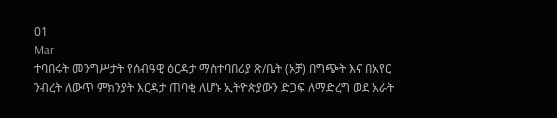01
Mar
ተባበሩት መንግሥታት የሰብዓዊ ዕርዳታ ማስተባበሪያ ጽ/ቤት (ኦቻ) በግጭት እና በአየር ንብረት ለውጥ ምክንያት እርዳታ ጠባቂ ለሆኑ ኢትዮጵያውን ድጋፍ ለማድረግ ወደ አራት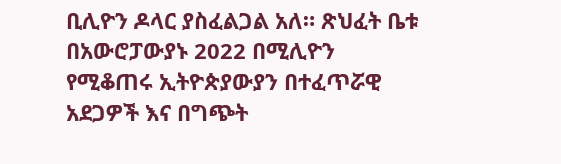ቢሊዮን ዶላር ያስፈልጋል አለ። ጽህፈት ቤቱ በአውሮፓውያኑ 2022 በሚሊዮን የሚቆጠሩ ኢትዮጵያውያን በተፈጥሯዊ አደጋዎች እና በግጭት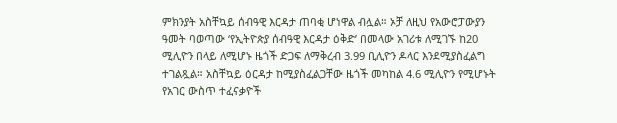ምክንያት አስቸኳይ ሰብዓዊ እርዳታ ጠባቂ ሆነዋል ብሏል። ኦቻ ለዚህ የአውሮፓውያን ዓመት ባወጣው ‘የኢትዮጵያ ሰብዓዊ እርዳታ ዕቅድ’ በመላው አገሪቱ ለሚገኙ ከ20 ሚሊዮን በላይ ለሚሆኑ ዜጎች ድጋፍ ለማቅረብ 3.99 ቢሊዮን ዶላር እንደሚያስፈልግ ተገልጿል። አስቸኳይ ዕርዳታ ከሚያስፈልጋቸው ዜጎች መካከል 4.6 ሚሊዮን የሚሆኑት የአገር ውስጥ ተፈናቃዮች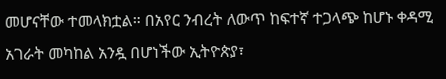መሆናቸው ተመላክቷል። በአየር ንብረት ለውጥ ከፍተኛ ተጋላጭ ከሆኑ ቀዳሚ አገራት መካከል አንዷ በሆነችው ኢትዮጵያ፣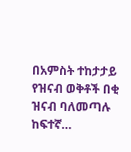በአምስት ተከታታይ የዝናብ ወቅቶች በቂ ዝናብ ባለመጣሉ ከፍተኛ…